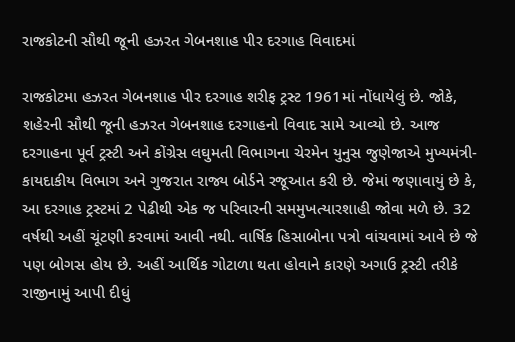રાજકોટની સૌથી જૂની હઝરત ગેબનશાહ પીર દરગાહ વિવાદમાં

રાજકોટમા હઝરત ગેબનશાહ પીર દરગાહ શરીફ ટ્રસ્ટ 1961માં નોંધાયેલું છે. જોકે, શહેરની સૌથી જૂની હઝરત ગેબનશાહ દરગાહનો વિવાદ સામે આવ્યો છે. આજ દરગાહના પૂર્વ ટ્રસ્ટી અને કોંગ્રેસ લઘુમતી વિભાગના ચેરમેન યુનુસ જુણેજાએ મુખ્યમંત્રી-કાયદાકીય વિભાગ અને ગુજરાત રાજ્ય બોર્ડને રજૂઆત કરી છે. જેમાં જણાવાયું છે કે, આ દરગાહ ટ્રસ્ટમાં 2 પેઢીથી એક જ પરિવારની સમમુખત્યારશાહી જોવા મળે છે. 32 વર્ષથી અહીં ચૂંટણી કરવામાં આવી નથી. વાર્ષિક હિસાબોના પત્રો વાંચવામાં આવે છે જે પણ બોગસ હોય છે. અહીં આર્થિક ગોટાળા થતા હોવાને કારણે અગાઉ ટ્રસ્ટી તરીકે રાજીનામું આપી દીધું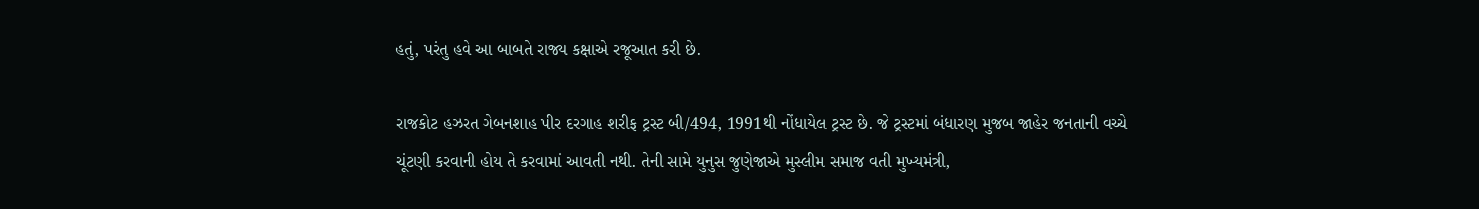હતું, પરંતુ હવે આ બાબતે રાજ્ય કક્ષાએ રજૂઆત કરી છે.

રાજકોટ હઝરત ગેબનશાહ પીર દરગાહ શરીફ ટ્રસ્ટ બી/494, 1991થી નોંધાયેલ ટ્રસ્ટ છે. જે ટ્રસ્ટમાં બંધારણ મુજબ જાહેર જનતાની વચ્ચે ચૂંટણી કરવાની હોય તે કરવામાં આવતી નથી. તેની સામે યુનુસ જુણેજાએ મુસ્લીમ સમાજ વતી મુખ્યમંત્રી,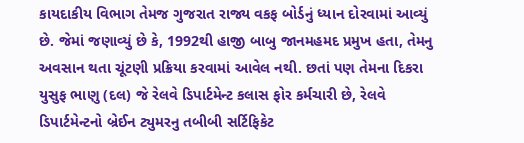કાયદાકીય વિભાગ તેમજ ગુજરાત રાજ્ય વકફ બોર્ડનું ધ્યાન દોરવામાં આવ્યું છે. જેમાં જણાવ્યું છે કે, 1992થી હાજી બાબુ જાનમહમદ પ્રમુખ હતા, તેમનુ અવસાન થતા ચૂંટણી પ્રક્રિયા કરવામાં આવેલ નથી. છતાં પણ તેમના દિકરા યુસુફ ભાણુ (દલ) જે રેલવે ડિપાર્ટમેન્ટ કલાસ ફોર કર્મચારી છે, રેલવે ડિપાર્ટમેન્ટનો બ્રેઈન ટ્યુમરનુ તબીબી સર્ટિફિકેટ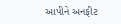આપીને અનફીટ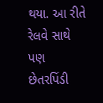થયા. આ રીતે રેલવે સાથે પણ છેતરપિંડી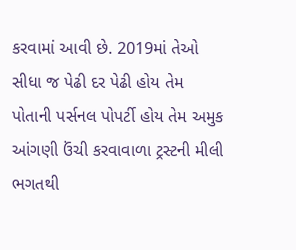કરવામાં આવી છે. 2019માં તેઓ સીધા જ પેઢી દર પેઢી હોય તેમ પોતાની પર્સનલ પોપર્ટી હોય તેમ અમુક આંગણી ઉંચી કરવાવાળા ટ્રસ્ટની મીલી ભગતથી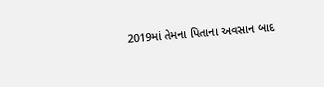2019માં તેમના પિતાના અવસાન બાદ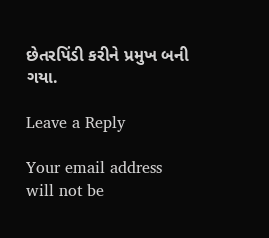છેતરપિંડી કરીને પ્રમુખ બની ગયા.

Leave a Reply

Your email address will not be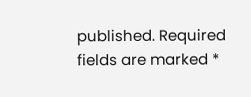published. Required fields are marked *